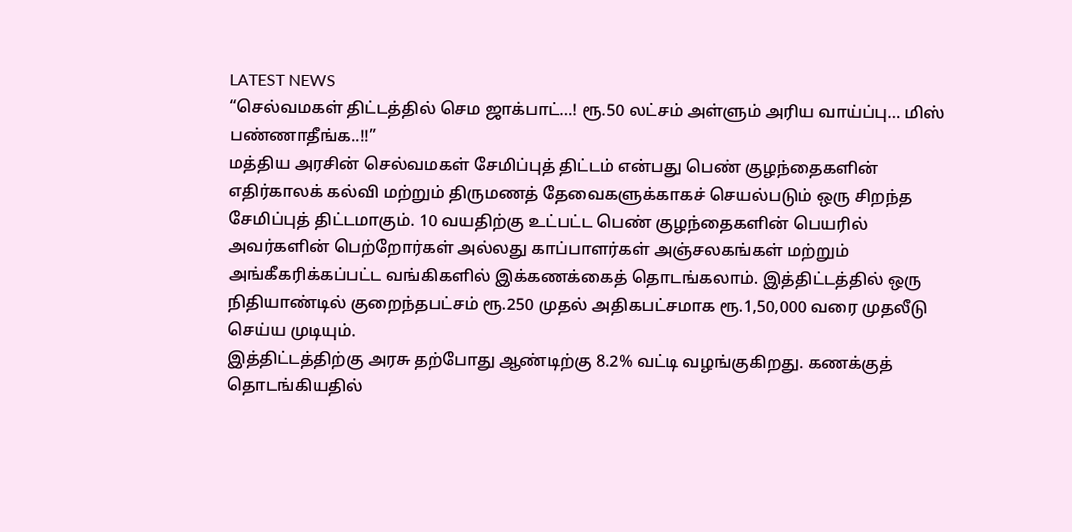LATEST NEWS
“செல்வமகள் திட்டத்தில் செம ஜாக்பாட்…! ரூ.50 லட்சம் அள்ளும் அரிய வாய்ப்பு… மிஸ் பண்ணாதீங்க..!!”
மத்திய அரசின் செல்வமகள் சேமிப்புத் திட்டம் என்பது பெண் குழந்தைகளின் எதிர்காலக் கல்வி மற்றும் திருமணத் தேவைகளுக்காகச் செயல்படும் ஒரு சிறந்த சேமிப்புத் திட்டமாகும். 10 வயதிற்கு உட்பட்ட பெண் குழந்தைகளின் பெயரில் அவர்களின் பெற்றோர்கள் அல்லது காப்பாளர்கள் அஞ்சலகங்கள் மற்றும் அங்கீகரிக்கப்பட்ட வங்கிகளில் இக்கணக்கைத் தொடங்கலாம். இத்திட்டத்தில் ஒரு நிதியாண்டில் குறைந்தபட்சம் ரூ.250 முதல் அதிகபட்சமாக ரூ.1,50,000 வரை முதலீடு செய்ய முடியும்.
இத்திட்டத்திற்கு அரசு தற்போது ஆண்டிற்கு 8.2% வட்டி வழங்குகிறது. கணக்குத் தொடங்கியதில்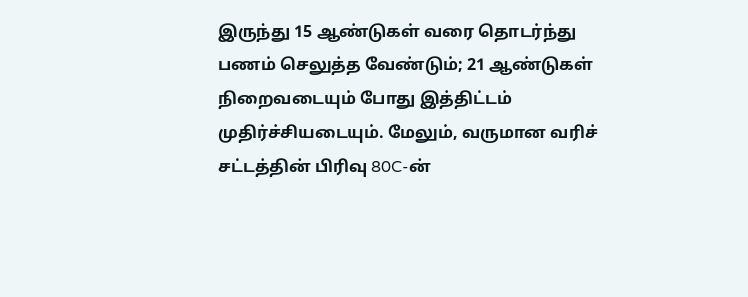இருந்து 15 ஆண்டுகள் வரை தொடர்ந்து பணம் செலுத்த வேண்டும்; 21 ஆண்டுகள் நிறைவடையும் போது இத்திட்டம் முதிர்ச்சியடையும். மேலும், வருமான வரிச் சட்டத்தின் பிரிவு 80C-ன்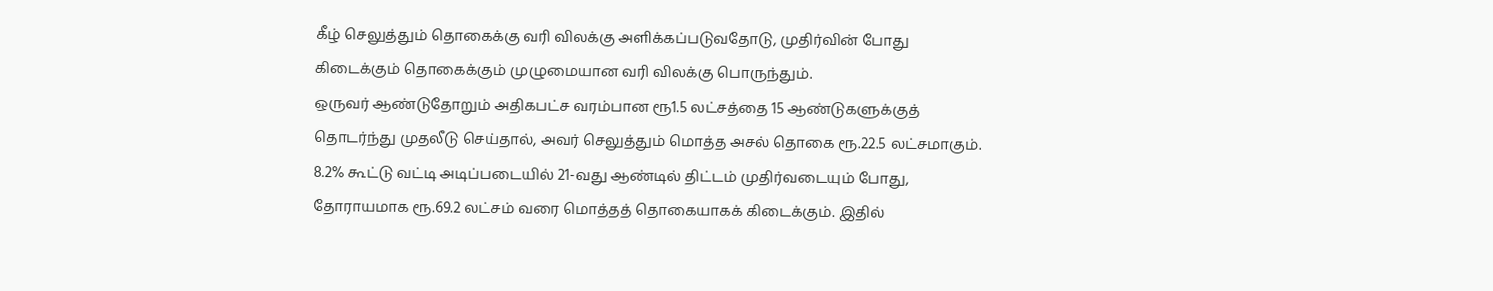கீழ் செலுத்தும் தொகைக்கு வரி விலக்கு அளிக்கப்படுவதோடு, முதிர்வின் போது கிடைக்கும் தொகைக்கும் முழுமையான வரி விலக்கு பொருந்தும்.
ஒருவர் ஆண்டுதோறும் அதிகபட்ச வரம்பான ரூ1.5 லட்சத்தை 15 ஆண்டுகளுக்குத் தொடர்ந்து முதலீடு செய்தால், அவர் செலுத்தும் மொத்த அசல் தொகை ரூ.22.5 லட்சமாகும். 8.2% கூட்டு வட்டி அடிப்படையில் 21-வது ஆண்டில் திட்டம் முதிர்வடையும் போது, தோராயமாக ரூ.69.2 லட்சம் வரை மொத்தத் தொகையாகக் கிடைக்கும். இதில்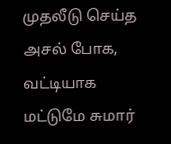முதலீடு செய்த அசல் போக, வட்டியாக மட்டுமே சுமார்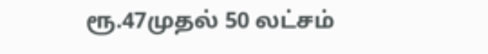ரூ.47முதல் 50 லட்சம்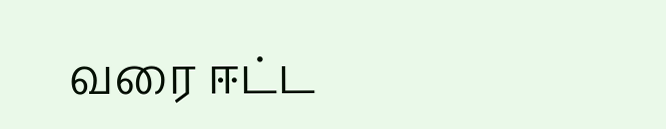வரை ஈட்ட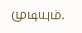முடியும்.